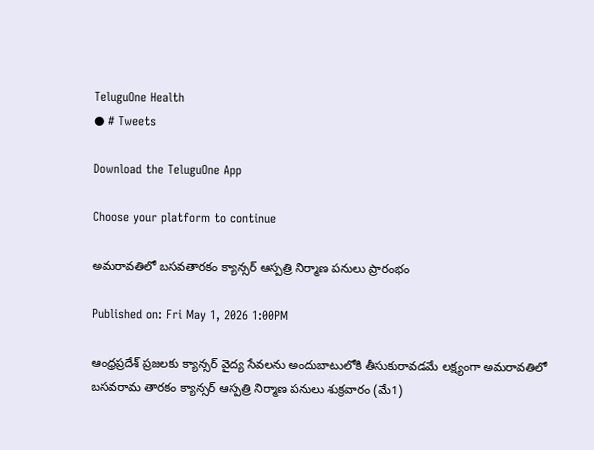TeluguOne Health
● # Tweets

Download the TeluguOne App

Choose your platform to continue

అమరావతిలో బసవతారకం క్యాన్సర్ ఆస్పత్రి నిర్మాణ పనులు ప్రారంభం

Published on: Fri May 1, 2026 1:00PM

ఆంధ్రప్రదేశ్ ప్రజలకు క్యాన్సర్ వైద్య సేవలను అందుబాటులోకి తీసుకురావడమే లక్ష్యంగా అమరావతిలో బసవరామ తారకం క్యాన్సర్ ఆస్పత్రి నిర్మాణ పనులు శుక్రవారం (మే1)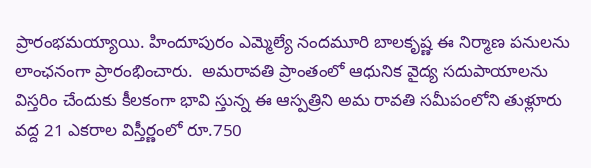ప్రారంభమయ్యాయి. హిందూపురం ఎమ్మెల్యే నందమూరి బాలకృష్ణ ఈ నిర్మాణ పనులను లాంఛనంగా ప్రారంభించారు.  అమరావతి ప్రాంతంలో ఆధునిక వైద్య సదుపాయాలను విస్తరిం చేందుకు కీలకంగా భావి స్తున్న ఈ ఆస్పత్రిని అమ రావతి సమీపంలోని తుళ్లూరు వద్ద 21 ఎకరాల విస్తీర్ణంలో రూ.750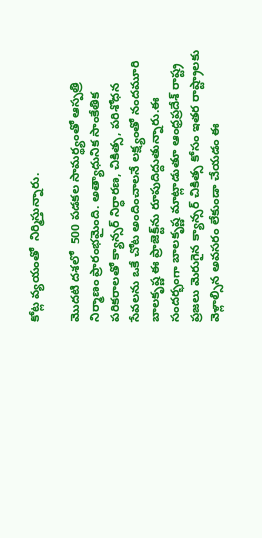కోట్ల వ్యయంతో  నిర్మిస్తున్నారు.

మొదటి దశలో  500 పడకల సామర్థ్యంతో ఆస్పత్రి నిర్మాణం ప్రారంభమైంది. అత్యాధునిక సాంకేతిక పరికరాలతో క్యాన్సర్ నిర్ధారణ, చికిత్స, పరిశోధన సేవలను ఒకే చోట అందించాలనే లక్ష్యంతో నందమూరి బాలకృష్ణ ఈ ప్రాజెక్ట్‌ను రూపుదిద్దుతున్నారు.ఈ సందర్భంగా బాలకృష్ణ మాట్లాడుతూ ఆంధ్రప్రదేశ్ రాష్ట్ర ప్రజలు మెరుగైన క్యాన్సర్ చికిత్స కోసం ఇతర రాష్ట్రాలకు వెళ్లాల్సిన అవసరం లేకుండా చేయడం ఈ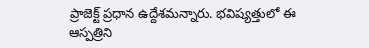ప్రాజెక్ట్ ప్రధాన ఉద్దేశమన్నారు. భవిష్యత్తులో ఈ ఆస్పత్రిని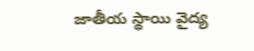జాతీయ స్థాయి వైద్య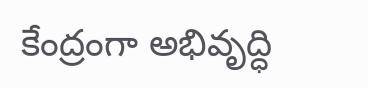కేంద్రంగా అభివృద్ధి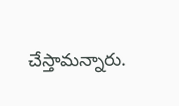చేస్తామన్నారు.